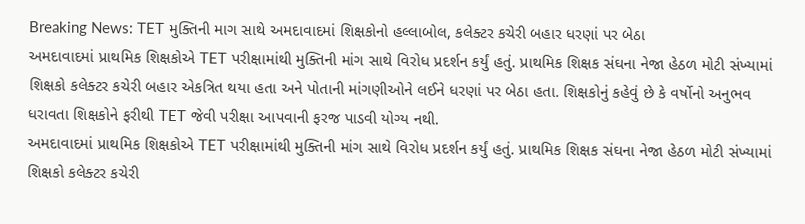Breaking News: TET મુક્તિની માગ સાથે અમદાવાદમાં શિક્ષકોનો હલ્લાબોલ, કલેક્ટર કચેરી બહાર ધરણાં પર બેઠા
અમદાવાદમાં પ્રાથમિક શિક્ષકોએ TET પરીક્ષામાંથી મુક્તિની માંગ સાથે વિરોધ પ્રદર્શન કર્યું હતું. પ્રાથમિક શિક્ષક સંઘના નેજા હેઠળ મોટી સંખ્યામાં શિક્ષકો કલેક્ટર કચેરી બહાર એકત્રિત થયા હતા અને પોતાની માંગણીઓને લઈને ધરણાં પર બેઠા હતા. શિક્ષકોનું કહેવું છે કે વર્ષોનો અનુભવ ધરાવતા શિક્ષકોને ફરીથી TET જેવી પરીક્ષા આપવાની ફરજ પાડવી યોગ્ય નથી.
અમદાવાદમાં પ્રાથમિક શિક્ષકોએ TET પરીક્ષામાંથી મુક્તિની માંગ સાથે વિરોધ પ્રદર્શન કર્યું હતું. પ્રાથમિક શિક્ષક સંઘના નેજા હેઠળ મોટી સંખ્યામાં શિક્ષકો કલેક્ટર કચેરી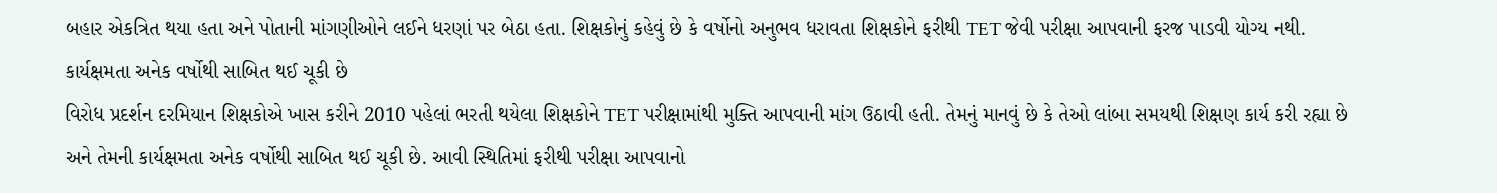બહાર એકત્રિત થયા હતા અને પોતાની માંગણીઓને લઈને ધરણાં પર બેઠા હતા. શિક્ષકોનું કહેવું છે કે વર્ષોનો અનુભવ ધરાવતા શિક્ષકોને ફરીથી TET જેવી પરીક્ષા આપવાની ફરજ પાડવી યોગ્ય નથી.
કાર્યક્ષમતા અનેક વર્ષોથી સાબિત થઈ ચૂકી છે
વિરોધ પ્રદર્શન દરમિયાન શિક્ષકોએ ખાસ કરીને 2010 પહેલાં ભરતી થયેલા શિક્ષકોને TET પરીક્ષામાંથી મુક્તિ આપવાની માંગ ઉઠાવી હતી. તેમનું માનવું છે કે તેઓ લાંબા સમયથી શિક્ષણ કાર્ય કરી રહ્યા છે અને તેમની કાર્યક્ષમતા અનેક વર્ષોથી સાબિત થઈ ચૂકી છે. આવી સ્થિતિમાં ફરીથી પરીક્ષા આપવાનો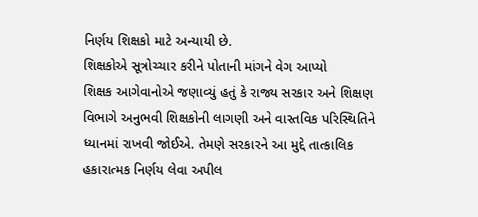નિર્ણય શિક્ષકો માટે અન્યાયી છે.
શિક્ષકોએ સૂત્રોચ્ચાર કરીને પોતાની માંગને વેગ આપ્યો
શિક્ષક આગેવાનોએ જણાવ્યું હતું કે રાજ્ય સરકાર અને શિક્ષણ વિભાગે અનુભવી શિક્ષકોની લાગણી અને વાસ્તવિક પરિસ્થિતિને ધ્યાનમાં રાખવી જોઈએ. તેમણે સરકારને આ મુદ્દે તાત્કાલિક હકારાત્મક નિર્ણય લેવા અપીલ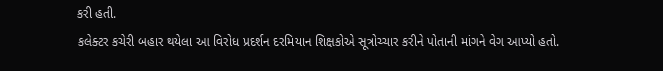કરી હતી.
કલેક્ટર કચેરી બહાર થયેલા આ વિરોધ પ્રદર્શન દરમિયાન શિક્ષકોએ સૂત્રોચ્ચાર કરીને પોતાની માંગને વેગ આપ્યો હતો.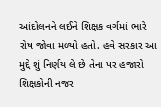આંદોલનને લઈને શિક્ષક વર્ગમાં ભારે રોષ જોવા મળ્યો હતો. હવે સરકાર આ મુદ્દે શું નિર્ણય લે છે તેના પર હજારો શિક્ષકોની નજર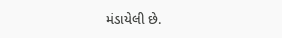મંડાયેલી છે.